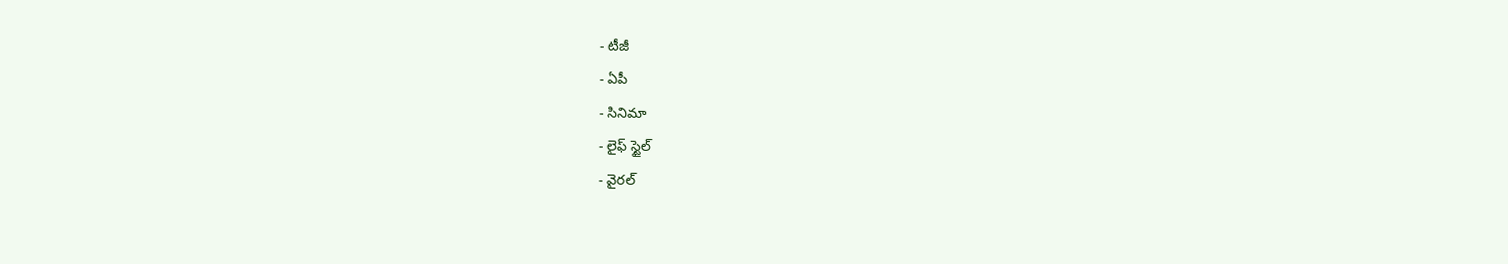- టీజీ
- ఏపీ
- సినిమా
- లైఫ్ స్టైల్
- వైరల్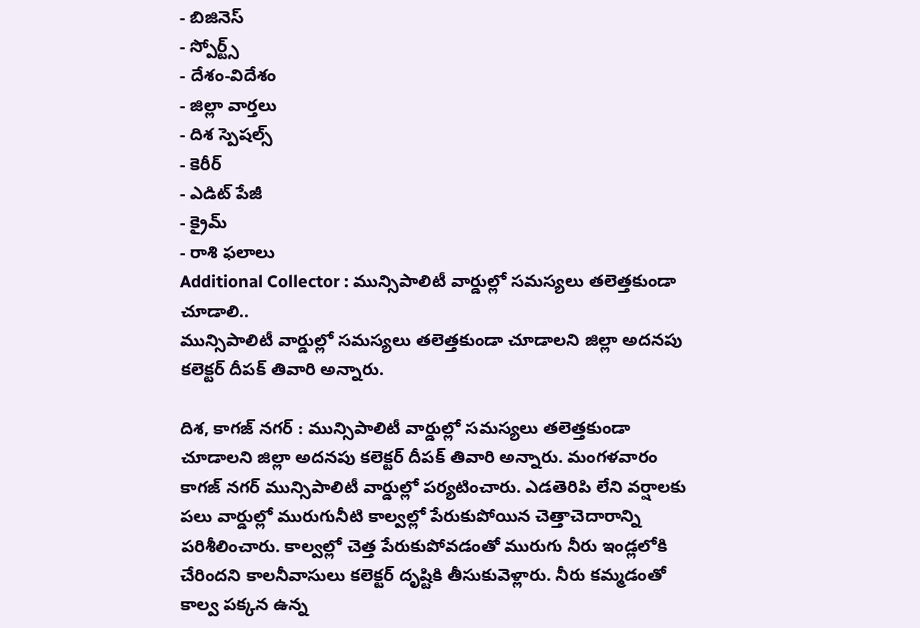- బిజినెస్
- స్పోర్ట్స్
- దేశం-విదేశం
- జిల్లా వార్తలు
- దిశ స్పెషల్స్
- కెరీర్
- ఎడిట్ పేజీ
- క్రైమ్
- రాశి ఫలాలు
Additional Collector : మున్సిపాలిటీ వార్డుల్లో సమస్యలు తలెత్తకుండా చూడాలి..
మున్సిపాలిటీ వార్డుల్లో సమస్యలు తలెత్తకుండా చూడాలని జిల్లా అదనపు కలెక్టర్ దీపక్ తివారి అన్నారు.

దిశ, కాగజ్ నగర్ : మున్సిపాలిటీ వార్డుల్లో సమస్యలు తలెత్తకుండా చూడాలని జిల్లా అదనపు కలెక్టర్ దీపక్ తివారి అన్నారు. మంగళవారం కాగజ్ నగర్ మున్సిపాలిటీ వార్డుల్లో పర్యటించారు. ఎడతెరిపి లేని వర్షాలకు పలు వార్డుల్లో మురుగునీటి కాల్వల్లో పేరుకుపోయిన చెత్తాచెదారాన్ని పరిశీలించారు. కాల్వల్లో చెత్త పేరుకుపోవడంతో మురుగు నీరు ఇండ్లలోకి చేరిందని కాలనీవాసులు కలెక్టర్ దృష్టికి తీసుకువెళ్లారు. నీరు కమ్మడంతో కాల్వ పక్కన ఉన్న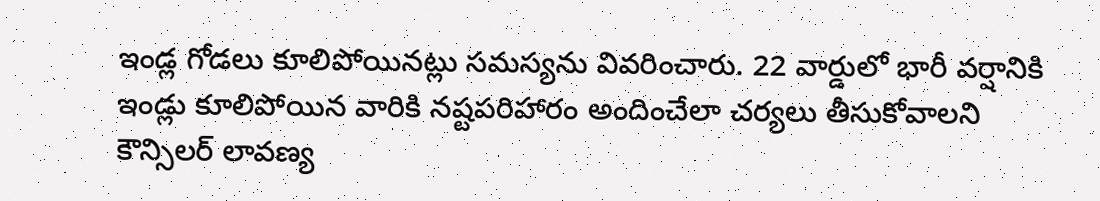ఇండ్ల గోడలు కూలిపోయినట్లు సమస్యను వివరించారు. 22 వార్డులో భారీ వర్షానికి ఇండ్లు కూలిపోయిన వారికి నష్టపరిహారం అందించేలా చర్యలు తీసుకోవాలని కౌన్సిలర్ లావణ్య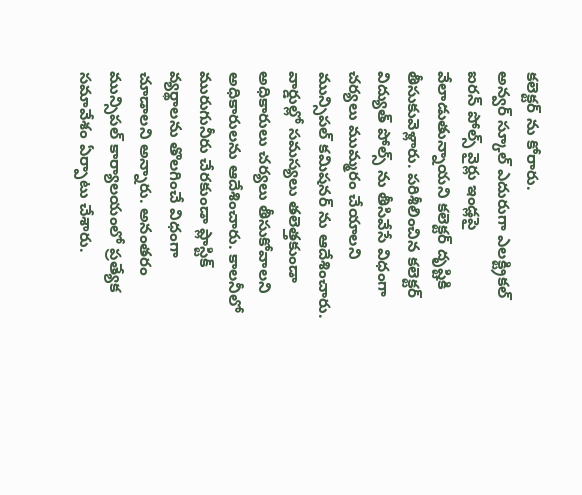కలెక్టర్ ను కోరారు.
అన్వర్ స్కూల్ ఎదురుగా ఎలక్ట్రికల్ ఐరన్ పోల్స్ వైర్లు ఇండ్లపై వేలాడుతున్నాయని కలెక్టర్ దృష్టికి తీసుకువెళ్లారు. పరిశీలించిన కలెక్టర్ విద్యుత్ పోల్స్ ను తీసివేసే విధంగా చర్యలు ముమ్మరం చేయాలని మున్సిపల్ కమిషనర్ ను ఆదేశించారు. వార్డుల్లో సమస్యలు తలెత్తకుండా అధికారులు చర్యలు తీసుకోవాలని అధికారులను ఆదేశించారు. కాలనీలో మురుగునీరు చేరకుండా ప్లాస్టిక్ వ్యర్థాలను తొలగించే విధంగా చూడాలని అన్నారు. అనంతరం మున్సిపల్ కార్యాలయంలో ప్రత్యేక సమావేశం ఏర్పాటు చేశారు.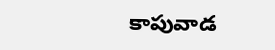కాపువాడ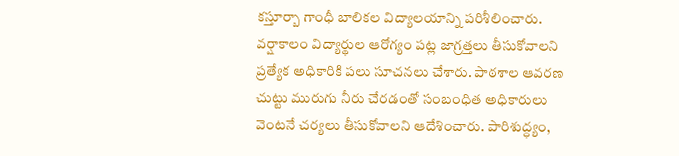కస్తూర్బా గాంధీ బాలికల విద్యాలయాన్ని పరిశీలించారు. వర్షాకాలం విద్యార్థుల ఆరోగ్యం పట్ల జాగ్రత్తలు తీసుకోవాలని ప్రత్యేక అధికారికి పలు సూచనలు చేశారు. పాఠశాల ఆవరణ చుట్టు మురుగు నీరు చేరడంతో సంబంధిత అధికారులు వెంటనే చర్యలు తీసుకోవాలని ఆదేశించారు. పారిశుద్ధ్యం,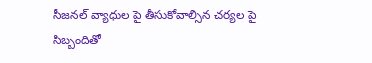సీజనల్ వ్యాధుల పై తీసుకోవాల్సిన చర్యల పై సిబ్బందితో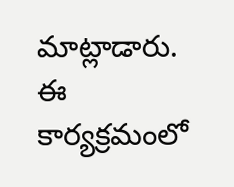మాట్లాడారు. ఈ కార్యక్రమంలో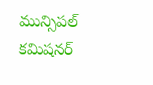మున్సిపల్ కమిషనర్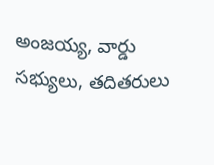అంజయ్య, వార్డు సభ్యులు, తదితరులు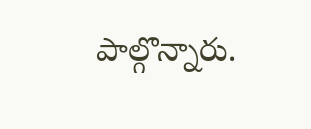పాల్గొన్నారు.